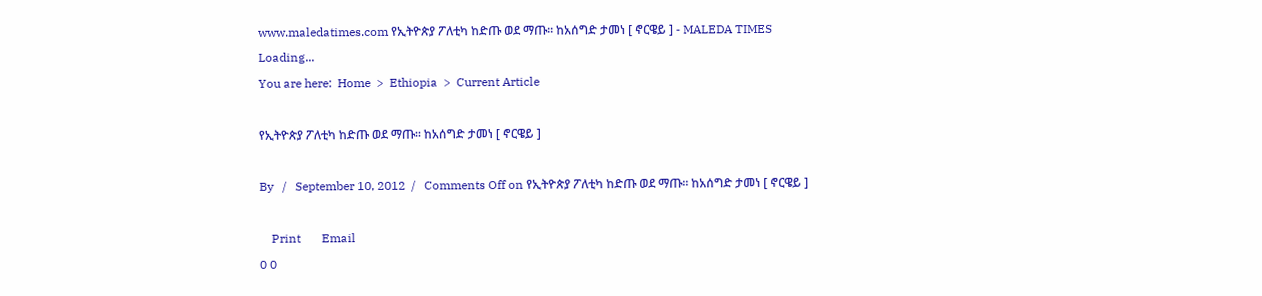www.maledatimes.com የኢትዮጵያ ፖለቲካ ከድጡ ወደ ማጡ፡፡ ከአሰግድ ታመነ [ ኖርዌይ ] - MALEDA TIMES
Loading...
You are here:  Home  >  Ethiopia  >  Current Article

የኢትዮጵያ ፖለቲካ ከድጡ ወደ ማጡ፡፡ ከአሰግድ ታመነ [ ኖርዌይ ]

By   /   September 10, 2012  /   Comments Off on የኢትዮጵያ ፖለቲካ ከድጡ ወደ ማጡ፡፡ ከአሰግድ ታመነ [ ኖርዌይ ]

    Print       Email
0 0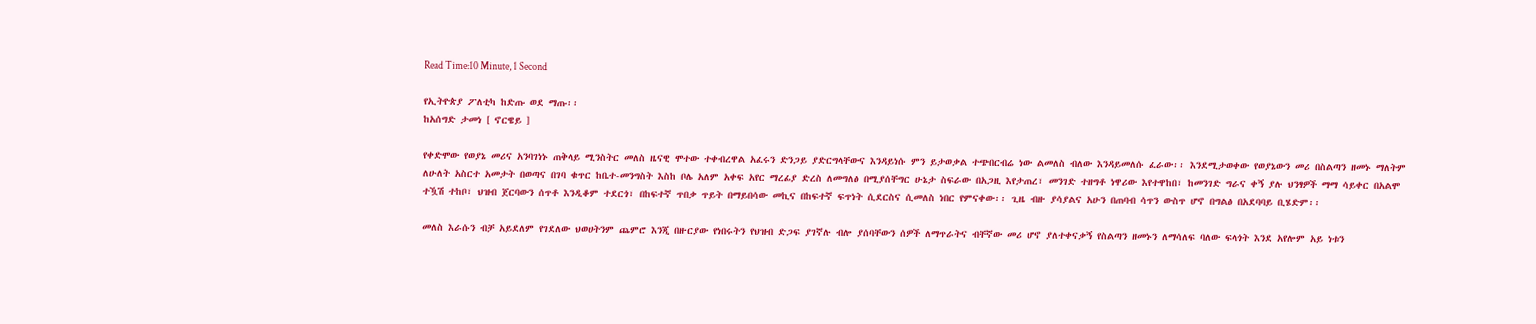Read Time:10 Minute, 1 Second

የኢትዮጵያ ፖለቲካ ከድጡ ወደ ማጡ፡፡
ከአሰግድ ታመነ [ ኖርዌይ ]

የቀድሞው የወያኔ መሪና አንባገነኑ ጠቅላይ ሚንስትር መለስ ዜናዊ ሞተው ተቀብረዋል አፈሩን ድንጋይ ያድርግላቸውና እንዳይነሱ ምን ይታወቃል ተጭበርብሬ ነው ልመለስ ብለው እንዳይመለሱ ፈራው፡፡ እንደሚታወቀው የወያኔውን መሪ በስልጣን ዘመኑ ማለትም ለሁለት አስርተ አመታት በወጣና በገባ ቁጥር ከቤተ-መንግስት እስከ ቦሌ አለም አቀፍ አየር ማረፊያ ድረስ ለመግለፅ በሚያሰቸግር ሁኔታ ስፍራው በአጋዚ እየታጠረ፣ መንገድ ተዘግቶ ነዋሪው እየተዋከበ፣ ከመንገድ ግራና ቀኝ ያሉ ህንፃዎች ማማ ሳይቀር በአልሞ ተዃሽ ተከቦ፣ ህዝብ ጀርባውን ሰጥቶ እንዲቆም ተደርጎ፣ በከፍተኛ ጥበቃ ጥይት በማይበሳው መኪና በከፍተኛ ፍጥነት ሲደርስና ሲመለስ ነበር የምናቀው፡፡ ጊዜ ብዙ ያሳያልና አሁን በጠባብ ሳጥን ውስጥ ሆኖ በግልፅ በአደባባይ ቢሄድም፡፡

መለስ እራሱን ብቻ አይደለም የገደለው ህወሀትንም ጨምሮ እንጂ በዙርያው የነበሩትን የህዝብ ድጋፍ ያገኛሉ ብሎ ያሰባቸውን ሰዎች ለማጥራትና ብቸኛው መሪ ሆኖ ያለተቀናቃኝ የስልጣን ዘመኑን ለማሳለፍ ባለው ፍላጎት እንደ አየሎም አይ ነቱን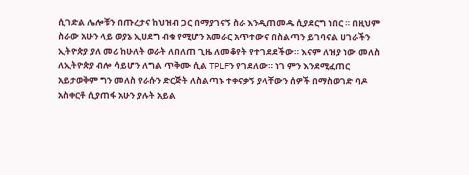ሲገድል ሌሎቹን በጡረታና ከህዝብ ጋር በማያገናኝ ስራ እንዲጠመዱ ሲያደርግ ነበር ። በዚህም ስራው አሁን ላይ ወያኔ ኢሀደግ ብቁ የሚሆን አመራር አጥተውና በስልጣን ይገባናል ሀገራችን ኢትዮጵያ ያለ መሪ ከሁለት ወራት ለበለጠ ጊዜ ለመቆየት የተገደደችው። እናም ለዝያ ነው መለስ ለኢትዮጵያ ብሎ ሳይሆን ለግል ጥቅሙ ሲል TPLFን የገደለው። ነገ ምን እንደሚፈጠር አይታወቅም ግን መለስ የራሱን ድርጅት ለስልጣኑ ተቀናቃኝ ያላቸውን ሰዎች በማስወገድ ባዶ አስቀርቶ ሲያጠፋ አሁን ያሉት አይል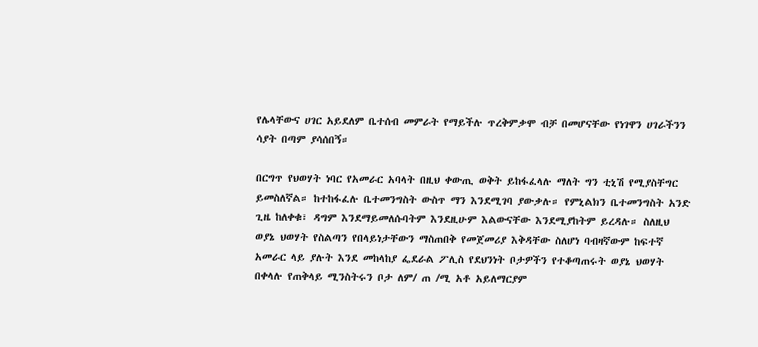የሌላቸውና ሀገር አይደለም ቤተሰብ መምራት የማይችሉ ጥረቅምቃሞ ብቻ በመሆናቸው የነገዋን ሀገራችንን ሳያት በጣም ያሳሰበኝ።

በርግጥ የህወሃት ነባር የአመራር አባላት በዚህ ቀውጢ ወቅት ይከፋፈላሉ ማለት ግን ቲኒሽ የሚያስቸግር ይመስለኛል። ከተከፋፈሉ ቤተመንግስት ውስጥ ማን እንደሚገባ ያውቃሉ። የምኒልክን ቤተመንግስት አንድ ጊዜ ከለቀቁ፣ ዳግም እንደማይመለሱባትም እንደዚሁም እልውናቸው እንደሚያከትም ይረዳሉ። ስለዚህ ወያኔ ህወሃት የስልጣን የበላይነታቸውን ማስጠበቅ የመጀመሪያ እቅዳቸው ስለሆነ ባብዛኛውም ከፍተኛ አመራር ላይ ያሉት እንደ መከላከያ ፌደራል ፖሊስ የደህንነት ቦታዎችን የተቆጣጠሩት ወያኔ ህወሃት በቀላሉ የጠቅላይ ሚንስትሩን ቦታ ለም/ ጠ /ሚ አቶ አይለማርያም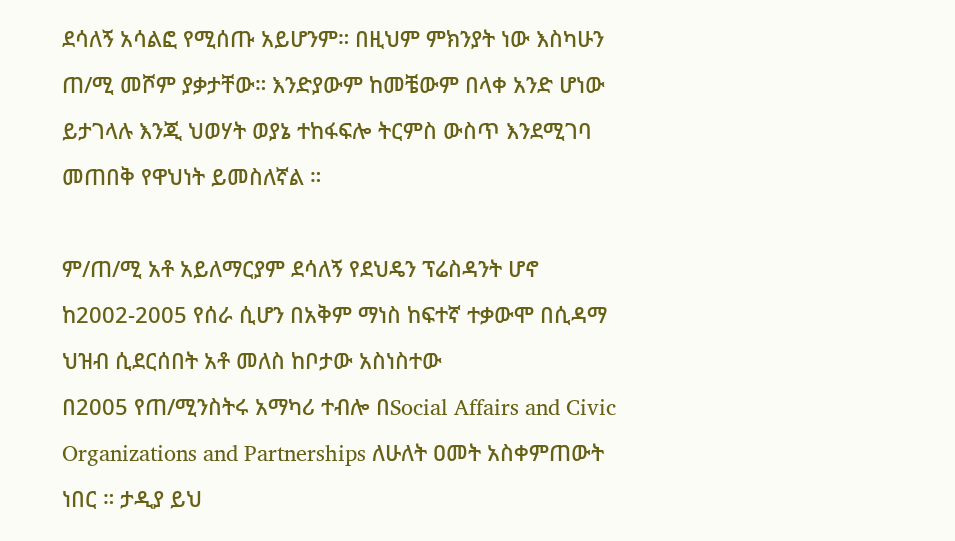ደሳለኝ አሳልፎ የሚሰጡ አይሆንም። በዚህም ምክንያት ነው እስካሁን ጠ/ሚ መሾም ያቃታቸው። እንድያውም ከመቼውም በላቀ አንድ ሆነው ይታገላሉ እንጂ ህወሃት ወያኔ ተከፋፍሎ ትርምስ ውስጥ እንደሚገባ መጠበቅ የዋህነት ይመስለኛል ።

ም/ጠ/ሚ አቶ አይለማርያም ደሳለኝ የደህዴን ፕሬስዳንት ሆኖ ከ2002-2005 የሰራ ሲሆን በአቅም ማነስ ከፍተኛ ተቃውሞ በሲዳማ ህዝብ ሲደርሰበት አቶ መለስ ከቦታው አስነስተው
በ2005 የጠ/ሚንስትሩ አማካሪ ተብሎ በSocial Affairs and Civic Organizations and Partnerships ለሁለት ዐመት አስቀምጠውት ነበር ። ታዲያ ይህ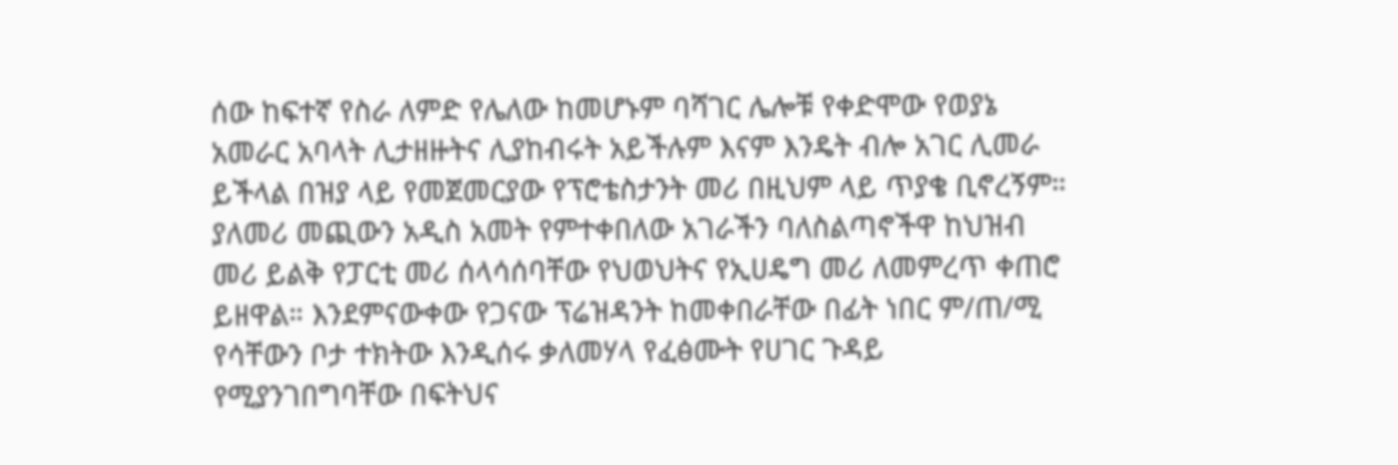ሰው ከፍተኛ የስራ ለምድ የሌለው ከመሆኑም ባሻገር ሌሎቹ የቀድሞው የወያኔ አመራር አባላት ሊታዘዙትና ሊያከብሩት አይችሉም እናም እንዴት ብሎ አገር ሊመራ ይችላል በዝያ ላይ የመጀመርያው የፕሮቴስታንት መሪ በዚህም ላይ ጥያቄ ቢኖረኝም። ያለመሪ መጪውን አዲስ አመት የምተቀበለው አገራችን ባለስልጣኖችዋ ከህዝብ መሪ ይልቅ የፓርቲ መሪ ሰላሳሰባቸው የህወህትና የኢሀዴግ መሪ ለመምረጥ ቀጠሮ ይዘዋል። እንደምናውቀው የጋናው ፕሬዝዳንት ከመቀበራቸው በፊት ነበር ም/ጠ/ሚ የሳቸውን ቦታ ተክትው እንዲሰሩ ቃለመሃላ የፈፅሙት የሀገር ጉዳይ የሚያንገበግባቸው በፍትህና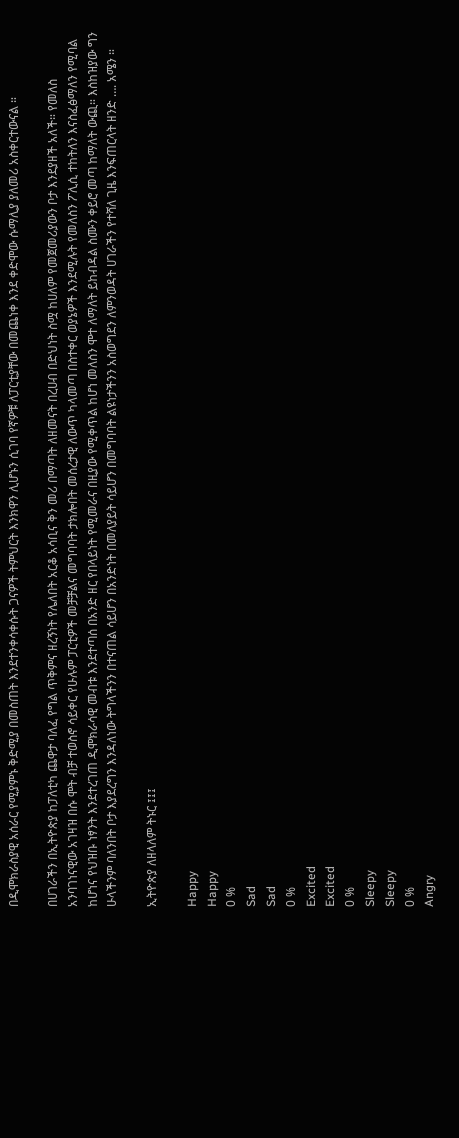በዲሞክራስያዊ አሰራር የሚያምኑ ቅድሚያ በመስጠት እንደተንቀሳቀሱት ጋናዎች ትምህርት እንክዋን ሊሆኑን ሲገባ የኛዎቹ ለፓርቲያቸው በመጨነቀ እንደ ቀድሞው ሱማሊያ ያለመሪ አስቀርተውናል ።

በሀገራችን በኢትዮጵያ ከፓለቲካ ጨዋታ ባለፈ የግል ጥቅምና ዘረኝነት የሌለበት አርቆ አሳቢና ቅን መሪ በማጣት ለዘመናት በረሀብ በድህነት ስሟ ከሀለም የመጀመሪያውን ቦታ እንደያዘች አለች። የመለስ አንባገነናዊው አገዛዝ በሱ ሞት ብቻ ተወስኖ ሳይቀር የሁሉም ፓርቲዎች መቻቻልና መግባባት ታክሎበት መሰረታዊ ለውጥ ካላመጣ በስተቀር ወያኔዎች እንደሚሉት የመለስን ፖሊሲ ተከትለን እናስፈፅማለን የሚባል ከሆነና የህዝቡ ነፃንት እንደተረገጠ ዲሞክራሳዊ መብቱ እንደተጣሰ በአንድ ዘር የበላይነት የሚመራና በዚያው የሚቀጥል ከሆነ መለስን ሞተ ለማለት ይከብዳል ስሙን ቀይሮ መጣ ከማለት ውጪ። እስከዝያው ግን ሁላችንም ባለንበት ቦታ እያደረግን እንዳለነው ትግላችንን በተናጠል ሳይሆን በአንድነት በመለያይት ሳይሆን በመግባባት ልዩነታችንን አስወግደን ለምንወዳት ሀገራችን የተሻለ ጊዜ እንፍጠርላት ዘንድ …. አሜን ።

ኢትዮጵያ ለዘላለም ትኑር ፤፤፤

Happy
Happy
0 %
Sad
Sad
0 %
Excited
Excited
0 %
Sleepy
Sleepy
0 %
Angry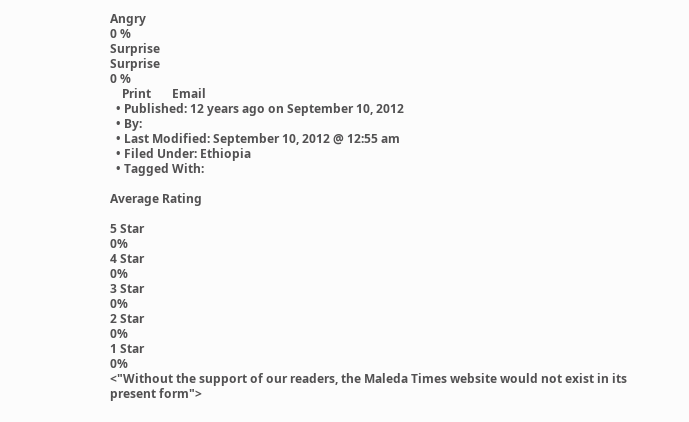Angry
0 %
Surprise
Surprise
0 %
    Print       Email
  • Published: 12 years ago on September 10, 2012
  • By:
  • Last Modified: September 10, 2012 @ 12:55 am
  • Filed Under: Ethiopia
  • Tagged With:

Average Rating

5 Star
0%
4 Star
0%
3 Star
0%
2 Star
0%
1 Star
0%
<"Without the support of our readers, the Maleda Times website would not exist in its present form">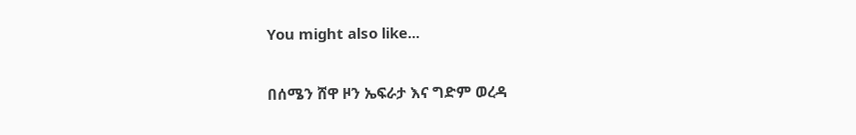You might also like...

በሰሜን ሸዋ ዞን ኤፍራታ እና ግድም ወረዳ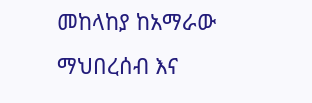መከላከያ ከአማራው ማህበረሰብ እና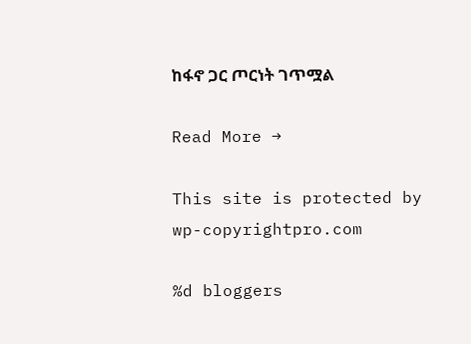ከፋኖ ጋር ጦርነት ገጥሟል

Read More →

This site is protected by wp-copyrightpro.com

%d bloggers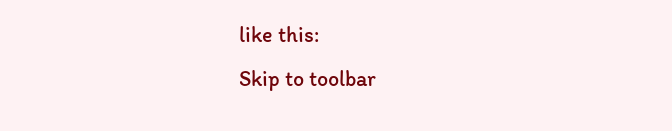like this:
Skip to toolbar